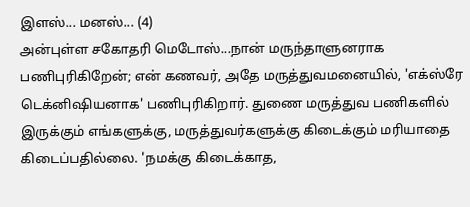இளஸ்... மனஸ்... (4)
அன்புள்ள சகோதரி மெடோஸ்...நான் மருந்தாளுனராக பணிபுரிகிறேன்; என் கணவர், அதே மருத்துவமனையில், 'எக்ஸ்ரே டெக்னிஷியனாக' பணிபுரிகிறார். துணை மருத்துவ பணிகளில் இருக்கும் எங்களுக்கு, மருத்துவர்களுக்கு கிடைக்கும் மரியாதை கிடைப்பதில்லை. 'நமக்கு கிடைக்காத,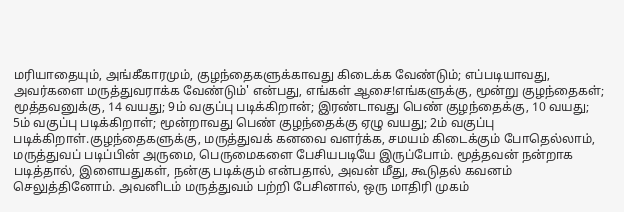மரியாதையும், அங்கீகாரமும், குழந்தைகளுக்காவது கிடைக்க வேண்டும்; எப்படியாவது, அவர்களை மருத்துவராக்க வேண்டும்' என்பது, எங்கள் ஆசை!எங்களுக்கு, மூன்று குழந்தைகள்; மூத்தவனுக்கு, 14 வயது; 9ம் வகுப்பு படிக்கிறான்; இரண்டாவது பெண் குழந்தைக்கு, 10 வயது; 5ம் வகுப்பு படிக்கிறாள்; மூன்றாவது பெண் குழந்தைக்கு ஏழு வயது; 2ம் வகுப்பு படிக்கிறாள்.குழந்தைகளுக்கு, மருத்துவக் கனவை வளர்க்க, சமயம் கிடைக்கும் போதெல்லாம், மருத்துவப் படிப்பின் அருமை, பெருமைகளை பேசியபடியே இருப்போம். மூத்தவன் நன்றாக படித்தால், இளையதுகள், நன்கு படிக்கும் என்பதால், அவன் மீது, கூடுதல் கவனம் செலுத்தினோம். அவனிடம் மருத்துவம் பற்றி பேசினால், ஒரு மாதிரி முகம்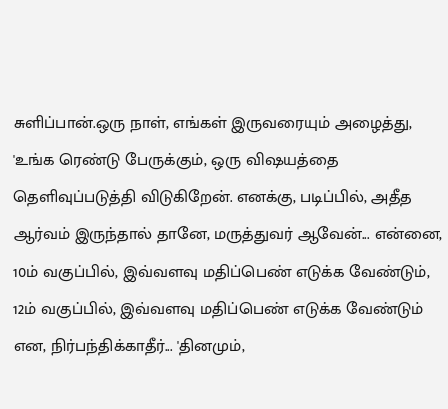சுளிப்பான்.ஒரு நாள், எங்கள் இருவரையும் அழைத்து, 'உங்க ரெண்டு பேருக்கும், ஒரு விஷயத்தை தெளிவுப்படுத்தி விடுகிறேன். எனக்கு, படிப்பில், அதீத ஆர்வம் இருந்தால் தானே, மருத்துவர் ஆவேன்... என்னை, 10ம் வகுப்பில், இவ்வளவு மதிப்பெண் எடுக்க வேண்டும், 12ம் வகுப்பில், இவ்வளவு மதிப்பெண் எடுக்க வேண்டும் என, நிர்பந்திக்காதீர்... 'தினமும்,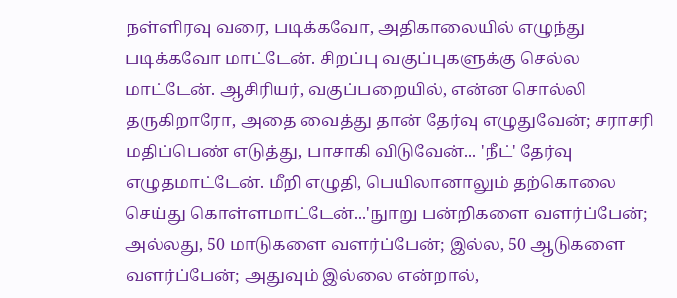நள்ளிரவு வரை, படிக்கவோ, அதிகாலையில் எழுந்து படிக்கவோ மாட்டேன். சிறப்பு வகுப்புகளுக்கு செல்ல மாட்டேன். ஆசிரியர், வகுப்பறையில், என்ன சொல்லி தருகிறாரோ, அதை வைத்து தான் தேர்வு எழுதுவேன்; சராசரி மதிப்பெண் எடுத்து, பாசாகி விடுவேன்... 'நீட்' தேர்வு எழுதமாட்டேன். மீறி எழுதி, பெயிலானாலும் தற்கொலை செய்து கொள்ளமாட்டேன்...'நுாறு பன்றிகளை வளர்ப்பேன்; அல்லது, 50 மாடுகளை வளர்ப்பேன்; இல்ல, 50 ஆடுகளை வளர்ப்பேன்; அதுவும் இல்லை என்றால்,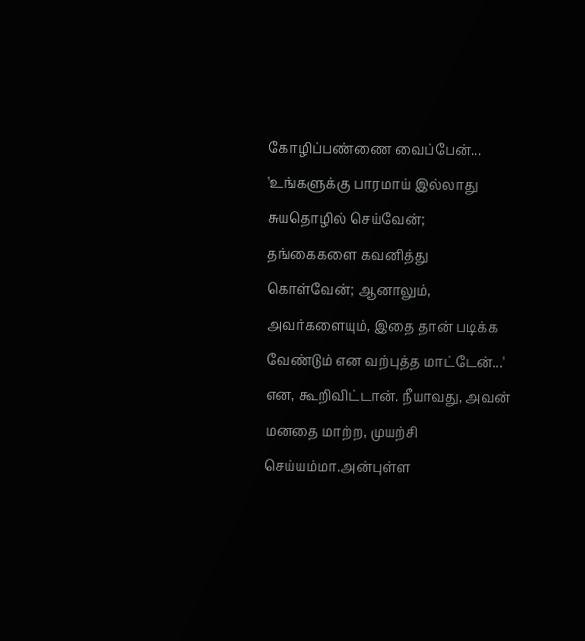கோழிப்பண்ணை வைப்பேன்... 'உங்களுக்கு பாரமாய் இல்லாது சுயதொழில் செய்வேன்; தங்கைகளை கவனித்து கொள்வேன்; ஆனாலும், அவர்களையும், இதை தான் படிக்க வேண்டும் என வற்புத்த மாட்டேன்...' என, கூறிவிட்டான். நீயாவது, அவன் மனதை மாற்ற, முயற்சி செய்யம்மா.அன்புள்ள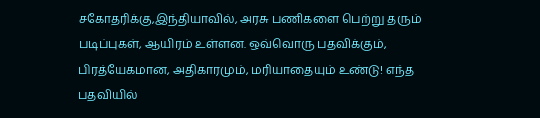சகோதரிக்கு,இந்தியாவில், அரசு பணிகளை பெற்று தரும் படிப்புகள், ஆயிரம் உள்ளன. ஒவ்வொரு பதவிக்கும், பிரத்யேகமான, அதிகாரமும், மரியாதையும் உண்டு! எந்த பதவியில்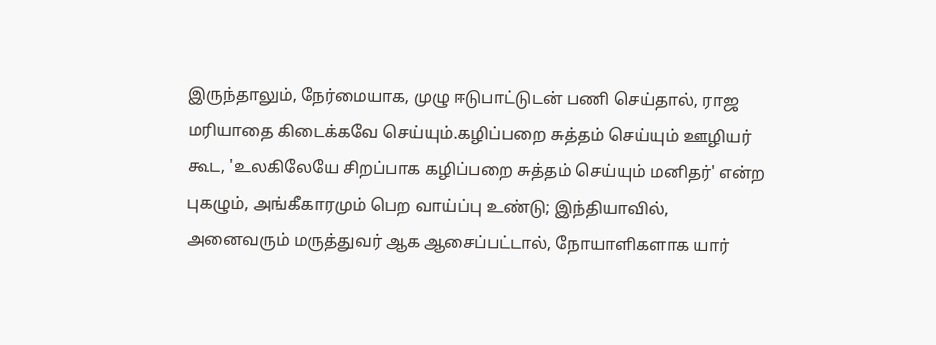இருந்தாலும், நேர்மையாக, முழு ஈடுபாட்டுடன் பணி செய்தால், ராஜ மரியாதை கிடைக்கவே செய்யும்.கழிப்பறை சுத்தம் செய்யும் ஊழியர் கூட, 'உலகிலேயே சிறப்பாக கழிப்பறை சுத்தம் செய்யும் மனிதர்' என்ற புகழும், அங்கீகாரமும் பெற வாய்ப்பு உண்டு; இந்தியாவில், அனைவரும் மருத்துவர் ஆக ஆசைப்பட்டால், நோயாளிகளாக யார்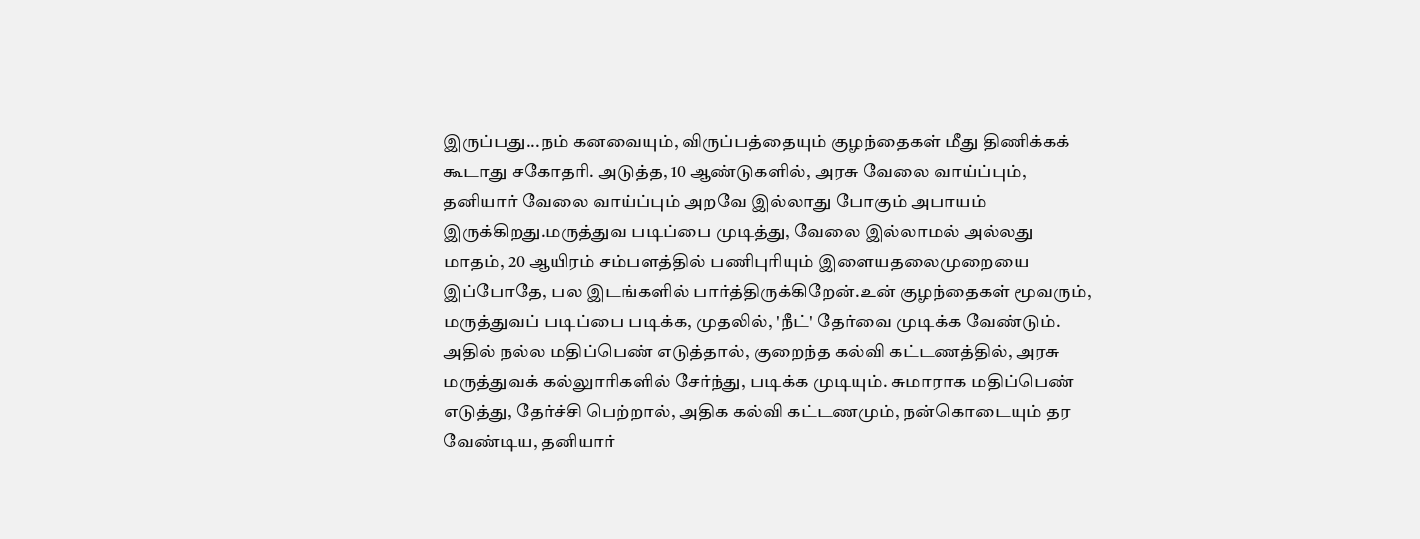இருப்பது...நம் கனவையும், விருப்பத்தையும் குழந்தைகள் மீது திணிக்கக் கூடாது சகோதரி. அடுத்த, 10 ஆண்டுகளில், அரசு வேலை வாய்ப்பும், தனியார் வேலை வாய்ப்பும் அறவே இல்லாது போகும் அபாயம் இருக்கிறது.மருத்துவ படிப்பை முடித்து, வேலை இல்லாமல் அல்லது மாதம், 20 ஆயிரம் சம்பளத்தில் பணிபுரியும் இளையதலைமுறையை இப்போதே, பல இடங்களில் பார்த்திருக்கிறேன்.உன் குழந்தைகள் மூவரும், மருத்துவப் படிப்பை படிக்க, முதலில், 'நீட்' தேர்வை முடிக்க வேண்டும். அதில் நல்ல மதிப்பெண் எடுத்தால், குறைந்த கல்வி கட்டணத்தில், அரசு மருத்துவக் கல்லுாரிகளில் சேர்ந்து, படிக்க முடியும். சுமாராக மதிப்பெண் எடுத்து, தேர்ச்சி பெற்றால், அதிக கல்வி கட்டணமும், நன்கொடையும் தர வேண்டிய, தனியார்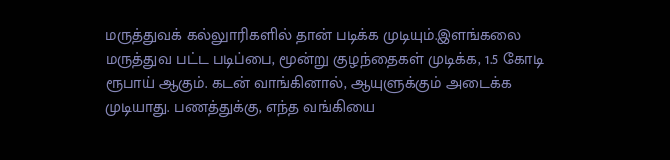மருத்துவக் கல்லுாரிகளில் தான் படிக்க முடியும்.இளங்கலை மருத்துவ பட்ட படிப்பை, மூன்று குழந்தைகள் முடிக்க, 1.5 கோடி ரூபாய் ஆகும். கடன் வாங்கினால், ஆயுளுக்கும் அடைக்க முடியாது. பணத்துக்கு, எந்த வங்கியை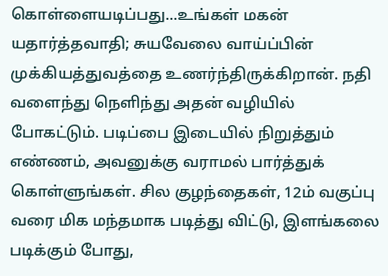கொள்ளையடிப்பது...உங்கள் மகன் யதார்த்தவாதி; சுயவேலை வாய்ப்பின் முக்கியத்துவத்தை உணர்ந்திருக்கிறான். நதி வளைந்து நெளிந்து அதன் வழியில் போகட்டும். படிப்பை இடையில் நிறுத்தும் எண்ணம், அவனுக்கு வராமல் பார்த்துக் கொள்ளுங்கள். சில குழந்தைகள், 12ம் வகுப்பு வரை மிக மந்தமாக படித்து விட்டு, இளங்கலை படிக்கும் போது,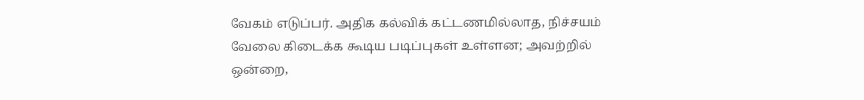வேகம் எடுப்பர். அதிக கல்விக் கட்டணமில்லாத, நிச்சயம் வேலை கிடைக்க கூடிய படிப்புகள் உள்ளன; அவற்றில் ஒன்றை,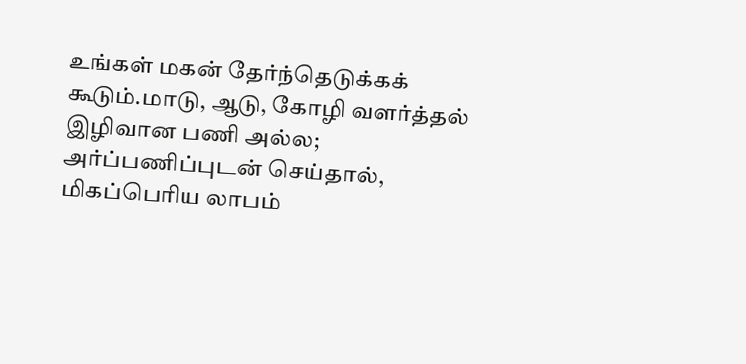உங்கள் மகன் தேர்ந்தெடுக்கக் கூடும்.மாடு, ஆடு, கோழி வளர்த்தல் இழிவான பணி அல்ல; அர்ப்பணிப்புடன் செய்தால், மிகப்பெரிய லாபம்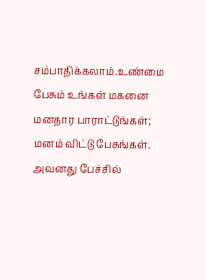சம்பாதிக்கலாம்.உண்மை பேசும் உங்கள் மகனை மனதார பாராட்டுங்கள்; மனம் விட்டு பேசுங்கள். அவனது பேச்சில்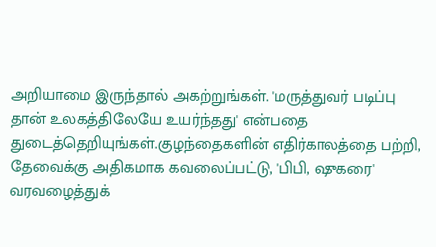அறியாமை இருந்தால் அகற்றுங்கள். 'மருத்துவர் படிப்பு தான் உலகத்திலேயே உயர்ந்தது' என்பதை துடைத்தெறியுங்கள்.குழந்தைகளின் எதிர்காலத்தை பற்றி, தேவைக்கு அதிகமாக கவலைப்பட்டு, 'பிபி, ஷுகரை' வரவழைத்துக்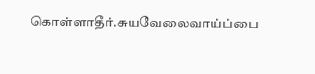கொள்ளாதீர்.சுயவேலைவாய்ப்பை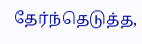தேர்ந்தெடுத்த,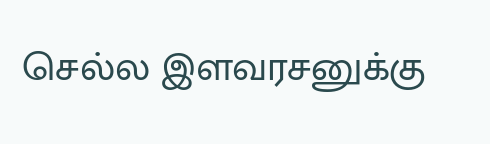செல்ல இளவரசனுக்கு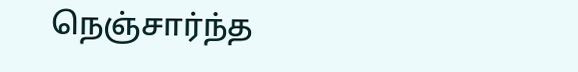நெஞ்சார்ந்த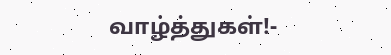வாழ்த்துகள்!-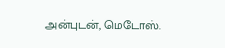அன்புடன், மெடோஸ்.